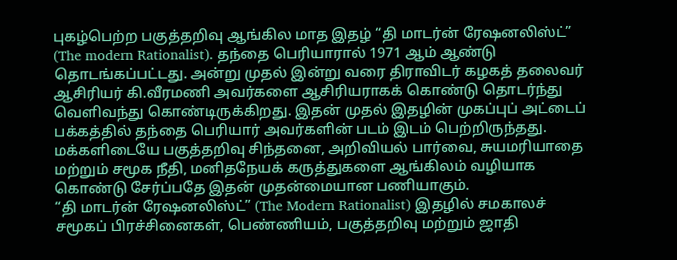புகழ்பெற்ற பகுத்தறிவு ஆங்கில மாத இதழ் “தி மாடர்ன் ரேஷனலிஸ்ட்” (The modern Rationalist). தந்தை பெரியாரால் 1971 ஆம் ஆண்டு தொடங்கப்பட்டது. அன்று முதல் இன்று வரை திராவிடர் கழகத் தலைவர் ஆசிரியர் கி.வீரமணி அவர்களை ஆசிரியராகக் கொண்டு தொடர்ந்து வெளிவந்து கொண்டிருக்கிறது. இதன் முதல் இதழின் முகப்புப் அட்டைப் பக்கத்தில் தந்தை பெரியார் அவர்களின் படம் இடம் பெற்றிருந்தது. மக்களிடையே பகுத்தறிவு சிந்தனை, அறிவியல் பார்வை, சுயமரியாதை மற்றும் சமூக நீதி, மனிதநேயக் கருத்துகளை ஆங்கிலம் வழியாக கொண்டு சேர்ப்பதே இதன் முதன்மையான பணியாகும்.
“தி மாடர்ன் ரேஷனலிஸ்ட்” (The Modern Rationalist) இதழில் சமகாலச் சமூகப் பிரச்சினைகள், பெண்ணியம், பகுத்தறிவு மற்றும் ஜாதி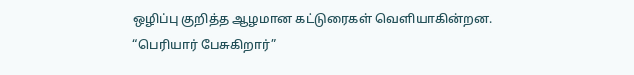ஒழிப்பு குறித்த ஆழமான கட்டுரைகள் வெளியாகின்றன.
“பெரியார் பேசுகிறார்”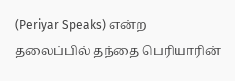(Periyar Speaks) என்ற தலைப்பில் தந்தை பெரியாரின்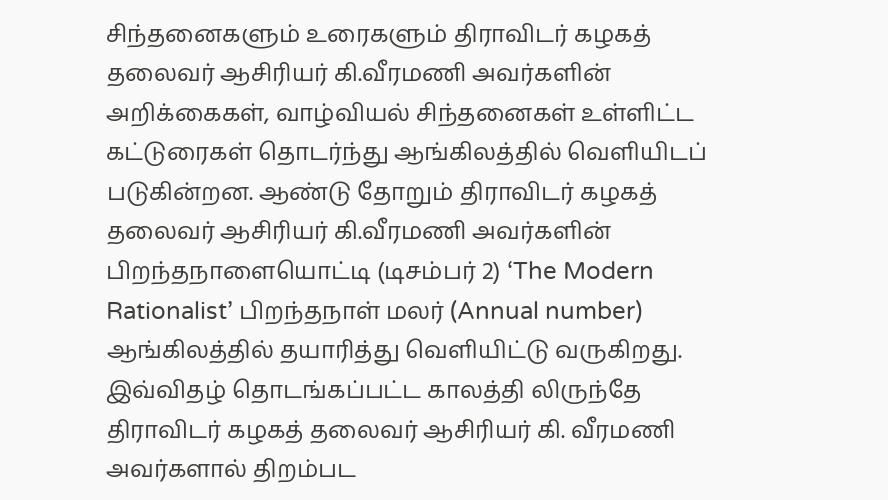சிந்தனைகளும் உரைகளும் திராவிடர் கழகத் தலைவர் ஆசிரியர் கி.வீரமணி அவர்களின் அறிக்கைகள், வாழ்வியல் சிந்தனைகள் உள்ளிட்ட கட்டுரைகள் தொடர்ந்து ஆங்கிலத்தில் வெளியிடப் படுகின்றன. ஆண்டு தோறும் திராவிடர் கழகத் தலைவர் ஆசிரியர் கி.வீரமணி அவர்களின் பிறந்தநாளையொட்டி (டிசம்பர் 2) ‘The Modern Rationalist’ பிறந்தநாள் மலர் (Annual number) ஆங்கிலத்தில் தயாரித்து வெளியிட்டு வருகிறது.
இவ்விதழ் தொடங்கப்பட்ட காலத்தி லிருந்தே திராவிடர் கழகத் தலைவர் ஆசிரியர் கி. வீரமணி அவர்களால் திறம்பட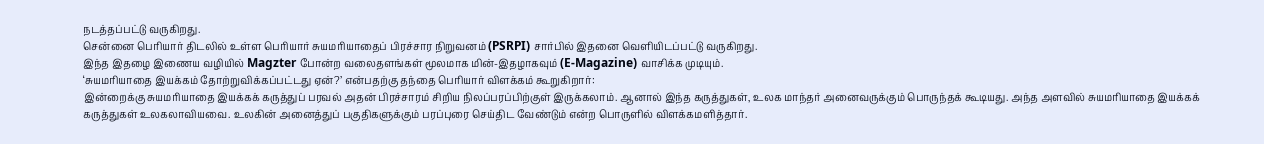நடத்தப்பட்டு வருகிறது.
சென்னை பெரியார் திடலில் உள்ள பெரியார் சுயமரியாதைப் பிரச்சார நிறுவனம் (PSRPI) சார்பில் இதனை வெளியிடப்பட்டு வருகிறது.
இந்த இதழை இணைய வழியில் Magzter போன்ற வலைதளங்கள் மூலமாக மின்-இதழாகவும் (E-Magazine) வாசிக்க முடியும்.
‘சுயமரியாதை இயக்கம் தோற்றுவிக்கப்பட்டது ஏன்?’ என்பதற்கு தந்தை பெரியார் விளக்கம் கூறுகிறார்:
இன்றைக்கு சுயமரியாதை இயக்கக் கருத்துப் பரவல் அதன் பிரச்சாரம் சிறிய நிலப்பரப்பிற்குள் இருக்கலாம். ஆனால் இந்த கருத்துகள், உலக மாந்தர் அனைவருக்கும் பொருந்தக் கூடியது. அந்த அளவில் சுயமரியாதை இயக்கக் கருத்துகள் உலகலாவியவை. உலகின் அனைத்துப் பகுதிகளுக்கும் பரப்புரை செய்திட வேண்டும் என்ற பொருளில் விளக்கமளித்தார்.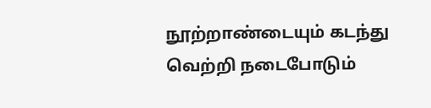நூற்றாண்டையும் கடந்து வெற்றி நடைபோடும்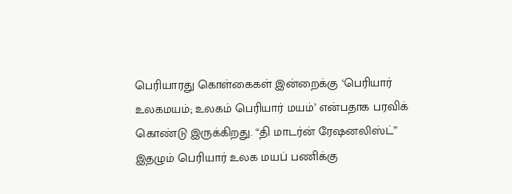பெரியாரது கொள்கைகள் இன்றைக்கு ‘பெரியார் உலகமயம்; உலகம் பெரியார் மயம்’ என்பதாக பரவிக் கொண்டு இருக்கிறது. “தி மாடர்ன் ரேஷனலிஸ்ட்” இதழும் பெரியார் உலக மயப் பணிக்கு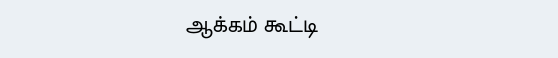ஆக்கம் கூட்டி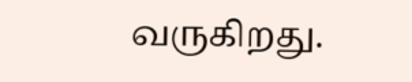வருகிறது.